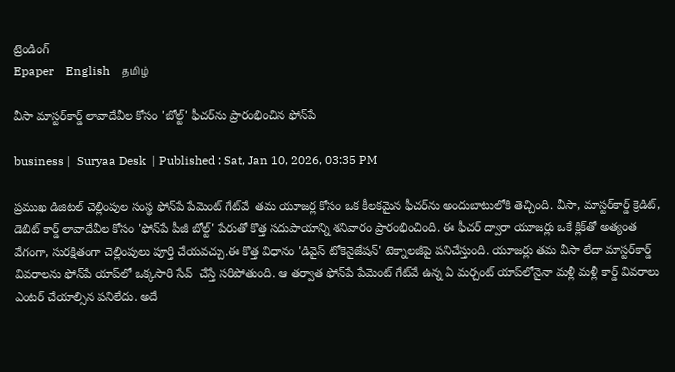ట్రెండింగ్
Epaper    English    தமிழ்

వీసా మాస్టర్‌కార్డ్ లావాదేవీల కోసం 'బోల్ట్' ఫీచర్‌ను ప్రారంభించిన ఫోన్‌పే

business |  Suryaa Desk  | Published : Sat, Jan 10, 2026, 03:35 PM

ప్రముఖ డిజిటల్ చెల్లింపుల సంస్థ ఫోన్‌పే పేమెంట్ గేట్‌వే  తమ యూజర్ల కోసం ఒక కీలకమైన ఫీచర్‌ను అందుబాటులోకి తెచ్చింది. వీసా, మాస్టర్‌కార్డ్ క్రెడిట్, డెబిట్ కార్డ్ లావాదేవీల కోసం 'ఫోన్‌పే పీజీ బోల్ట్' పేరుతో కొత్త సదుపాయాన్ని శనివారం ప్రారంభించింది. ఈ ఫీచర్ ద్వారా యూజర్లు ఒకే క్లిక్‌తో అత్యంత వేగంగా, సురక్షితంగా చెల్లింపులు పూర్తి చేయవచ్చు.ఈ కొత్త విధానం 'డివైస్ టోకెనైజేషన్' టెక్నాలజీపై పనిచేస్తుంది. యూజర్లు తమ వీసా లేదా మాస్టర్‌కార్డ్ వివరాలను ఫోన్‌పే యాప్‌లో ఒక్కసారి సేవ్  చేస్తే సరిపోతుంది. ఆ తర్వాత ఫోన్‌పే పేమెంట్ గేట్‌వే ఉన్న ఏ మర్చంట్ యాప్‌లోనైనా మళ్లీ మళ్లీ కార్డ్ వివరాలు ఎంటర్ చేయాల్సిన పనిలేదు. అదే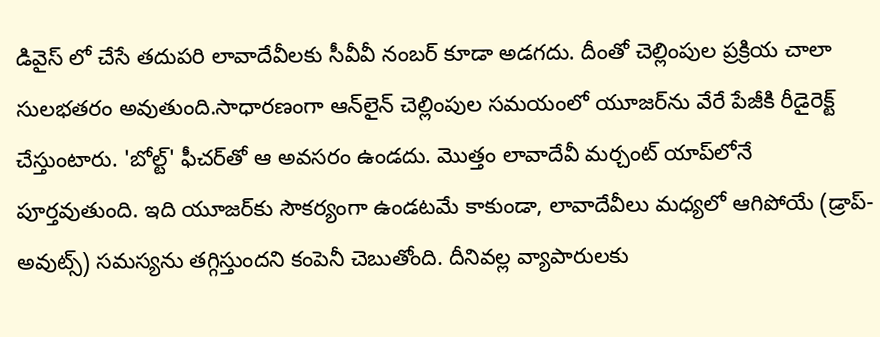డివైస్ లో చేసే తదుపరి లావాదేవీలకు సీవీవీ నంబర్ కూడా అడగదు. దీంతో చెల్లింపుల ప్రక్రియ చాలా సులభతరం అవుతుంది.సాధారణంగా ఆన్‌లైన్ చెల్లింపుల సమయంలో యూజర్‌ను వేరే పేజీకి రీడైరెక్ట్ చేస్తుంటారు. 'బోల్ట్' ఫీచర్‌తో ఆ అవసరం ఉండదు. మొత్తం లావాదేవీ మర్చంట్ యాప్‌లోనే పూర్తవుతుంది. ఇది యూజర్‌కు సౌకర్యంగా ఉండటమే కాకుండా, లావాదేవీలు మధ్యలో ఆగిపోయే (డ్రాప్-అవుట్స్) సమస్యను తగ్గిస్తుందని కంపెనీ చెబుతోంది. దీనివల్ల వ్యాపారులకు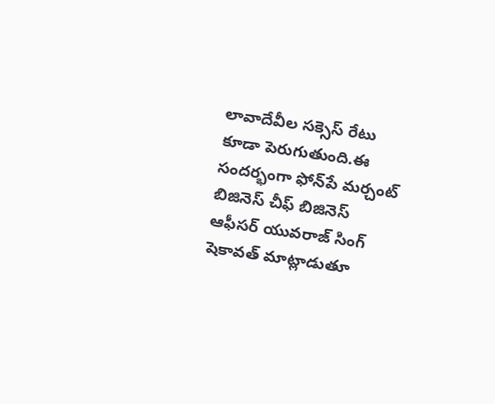లావాదేవీల సక్సెస్ రేటు కూడా పెరుగుతుంది.ఈ సందర్భంగా ఫోన్‌పే మర్చంట్ బిజినెస్ చీఫ్ బిజినెస్ ఆఫీసర్ యువరాజ్ సింగ్ షెకావత్ మాట్లాడుతూ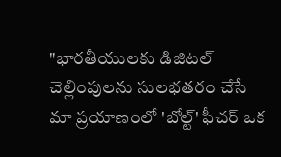"భారతీయులకు డిజిటల్ చెల్లింపులను సులభతరం చేసే మా ప్రయాణంలో 'బోల్ట్' ఫీచర్ ఒక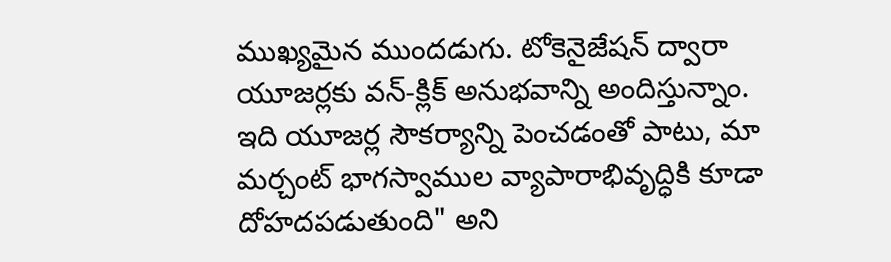ముఖ్యమైన ముందడుగు. టోకెనైజేషన్ ద్వారా యూజర్లకు వన్-క్లిక్ అనుభవాన్ని అందిస్తున్నాం. ఇది యూజర్ల సౌకర్యాన్ని పెంచడంతో పాటు, మా మర్చంట్ భాగస్వాముల వ్యాపారాభివృద్ధికి కూడా దోహదపడుతుంది" అని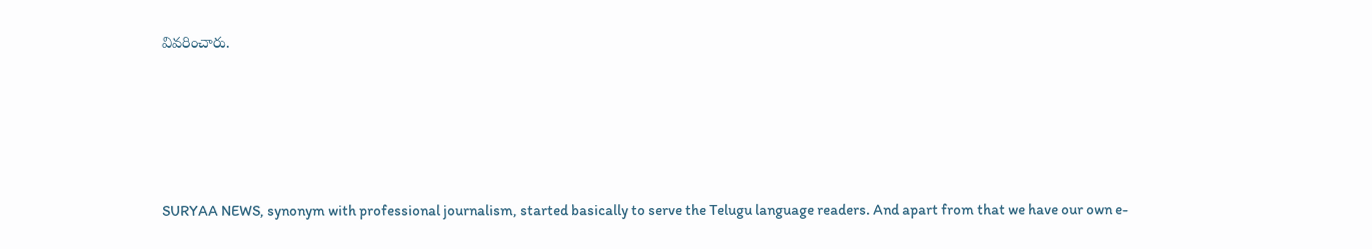వివరించారు.






SURYAA NEWS, synonym with professional journalism, started basically to serve the Telugu language readers. And apart from that we have our own e-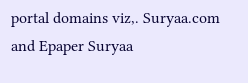portal domains viz,. Suryaa.com and Epaper Suryaa